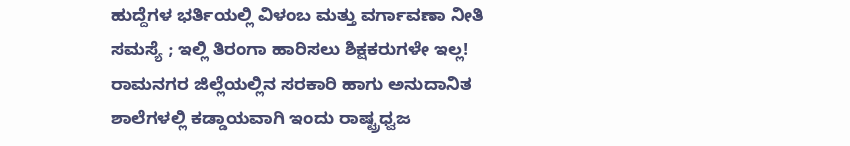ಹುದ್ದೆಗಳ ಭರ್ತಿಯಲ್ಲಿ ವಿಳಂಬ ಮತ್ತು ವರ್ಗಾವಣಾ ನೀತಿ ಸಮಸ್ಯೆ ; ಇಲ್ಲಿ ತಿರಂಗಾ ಹಾರಿಸಲು ಶಿಕ್ಷಕರುಗಳೇ ಇಲ್ಲ!
ರಾಮನಗರ ಜಿಲ್ಲೆಯಲ್ಲಿನ ಸರಕಾರಿ ಹಾಗು ಅನುದಾನಿತ ಶಾಲೆಗಳಲ್ಲಿ ಕಡ್ಡಾಯವಾಗಿ ಇಂದು ರಾಷ್ಟ್ರಧ್ವಜ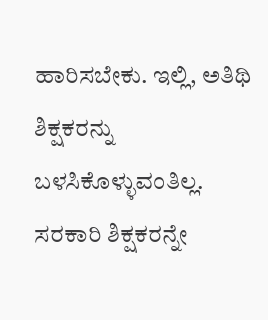ಹಾರಿಸಬೇಕು. ಇಲ್ಲಿ, ಅತಿಥಿ ಶಿಕ್ಷಕರನ್ನು ಬಳಸಿಕೊಳ್ಳುವಂತಿಲ್ಲ. ಸರಕಾರಿ ಶಿಕ್ಷಕರನ್ನೇ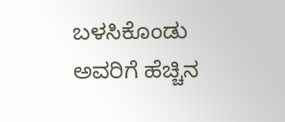ಬಳಸಿಕೊಂಡು ಅವರಿಗೆ ಹೆಚ್ಚಿನ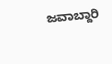ಜವಾಬ್ದಾರಿ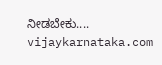ನೀಡಬೇಕು....
vijaykarnataka.com